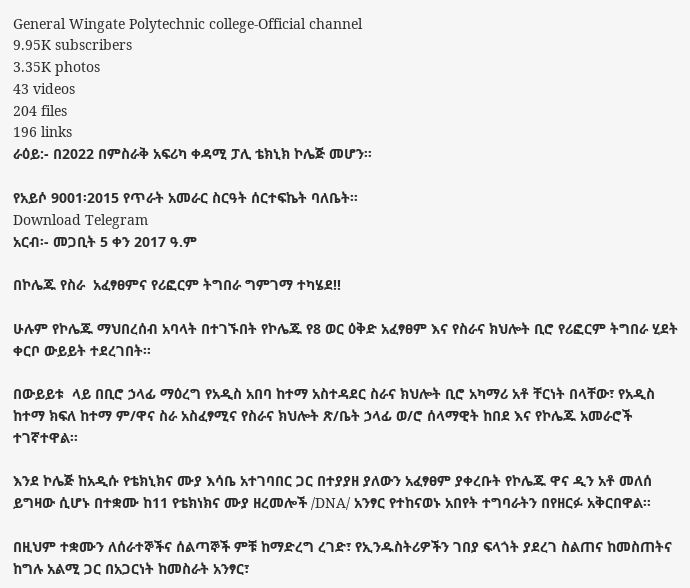General Wingate Polytechnic college-Official channel
9.95K subscribers
3.35K photos
43 videos
204 files
196 links
ራዕይ:- በ2022 በምስራቅ አፍሪካ ቀዳሚ ፓሊ ቴክኒክ ኮሌጅ መሆን።

የአይሶ 9001፡2015 የጥራት አመራር ስርዓት ሰርተፍኬት ባለቤት።
Download Telegram
አርብ፡- መጋቢት 5 ቀን 2017 ዓ.ም

በኮሌጁ የስራ  አፈፃፀምና የሪፎርም ትግበራ ግምገማ ተካሄደ!!

ሁሉም የኮሌጁ ማህበረሰብ አባላት በተገኙበት የኮሌጁ የ8 ወር ዕቅድ አፈፃፀም እና የስራና ክህሎት ቢሮ የሪፎርም ትግበራ ሂደት ቀርቦ ውይይት ተደረገበት፡፡

በውይይቱ  ላይ በቢሮ ኃላፊ ማዕረግ የአዲስ አበባ ከተማ አስተዳደር ስራና ክህሎት ቢሮ አካማሪ አቶ ቸርነት በላቸው፣ የአዲስ ከተማ ክፍለ ከተማ ም/ዋና ስራ አስፈፃሚና የስራና ክህሎት ጽ/ቤት ኃላፊ ወ/ሮ ሰላማዊት ከበደ እና የኮሌጁ አመራሮች ተገኛተዋል፡፡

እንደ ኮሌጅ ከአዲሱ የቴክኒክና ሙያ እሳቤ አተገባበር ጋር በተያያዘ ያለውን አፈፃፀም ያቀረቡት የኮሌጁ ዋና ዲን አቶ መለሰ ይግዛው ሲሆኑ በተቋሙ ከ11 የቴክነክና ሙያ ዘረመሎች /DNA/ አንፃር የተከናወኑ አበየት ተግባራትን በየዘርፉ አቅርበዋል፡፡

በዚህም ተቋሙን ለሰራተኞችና ሰልጣኞች ምቹ ከማድረግ ረገድ፣ የኢንዱስትሪዎችን ገበያ ፍላጎት ያደረገ ስልጠና ከመስጠትና ከግሉ አልሚ ጋር በአጋርነት ከመስራት አንፃር፣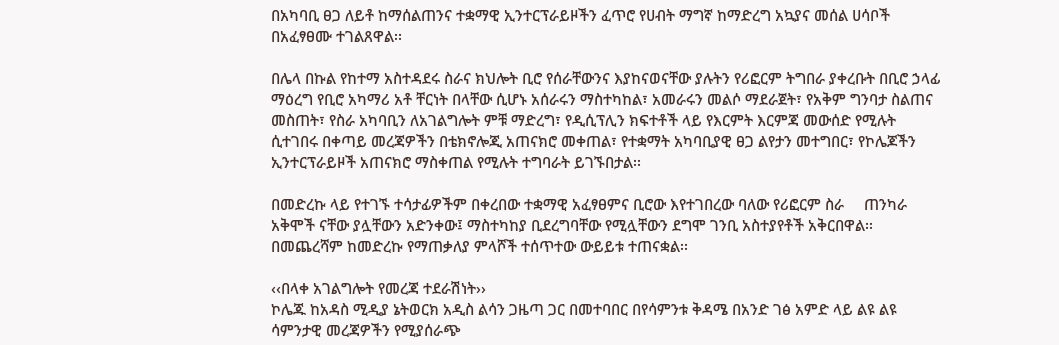በአካባቢ ፀጋ ለይቶ ከማሰልጠንና ተቋማዊ ኢንተርፕራይዞችን ፈጥሮ የሀብት ማግኛ ከማድረግ አኳያና መሰል ሀሳቦች በአፈፃፀሙ ተገልጸዋል፡፡

በሌላ በኩል የከተማ አስተዳደሩ ስራና ክህሎት ቢሮ የሰራቸውንና እያከናወናቸው ያሉትን የሪፎርም ትግበራ ያቀረቡት በቢሮ ኃላፊ ማዕረግ የቢሮ አካማሪ አቶ ቸርነት በላቸው ሲሆኑ አሰራሩን ማስተካከል፣ አመራሩን መልሶ ማደራጀት፣ የአቅም ግንባታ ስልጠና መስጠት፣ የስራ አካባቢን ለአገልግሎት ምቹ ማድረግ፣ የዲሲፕሊን ክፍተቶች ላይ የእርምት እርምጃ መውሰድ የሚሉት ሲተገበሩ በቀጣይ መረጃዎችን በቴክኖሎጂ አጠናክሮ መቀጠል፣ የተቋማት አካባቢያዊ ፀጋ ልየታን መተግበር፣ የኮሌጆችን ኢንተርፕራይዞች አጠናክሮ ማስቀጠል የሚሉት ተግባራት ይገኙበታል፡፡

በመድረኩ ላይ የተገኙ ተሳታፊዎችም በቀረበው ተቋማዊ አፈፃፀምና ቢሮው እየተገበረው ባለው የሪፎርም ስራ     ጠንካራ አቅሞች ናቸው ያሏቸውን አድንቀው፤ ማስተካከያ ቢደረግባቸው የሚሏቸውን ደግሞ ገንቢ አስተያየቶች አቅርበዋል፡፡ በመጨረሻም ከመድረኩ የማጠቃለያ ምላሾች ተሰጥተው ውይይቱ ተጠናቋል፡፡

‹‹በላቀ አገልግሎት የመረጃ ተደራሽነት››
ኮሌጁ ከአዳስ ሚዲያ ኔትወርክ አዲስ ልሳን ጋዜጣ ጋር በመተባበር በየሳምንቱ ቅዳሜ በአንድ ገፅ አምድ ላይ ልዩ ልዩ ሳምንታዊ መረጃዎችን የሚያሰራጭ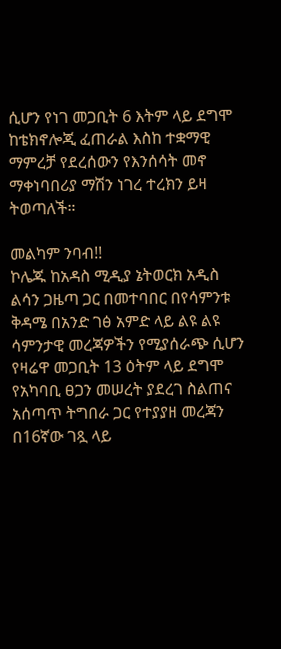ሲሆን የነገ መጋቢት 6 እትም ላይ ደግሞ ከቴክኖሎጂ ፈጠራል እስከ ተቋማዊ ማምረቻ የደረሰውን የእንሰሳት መኖ ማቀነባበሪያ ማሽን ነገረ ተረክን ይዛ ትወጣለች።

መልካም ንባብ!!
ኮሌጁ ከአዳስ ሚዲያ ኔትወርክ አዲስ ልሳን ጋዜጣ ጋር በመተባበር በየሳምንቱ ቅዳሜ በአንድ ገፅ አምድ ላይ ልዩ ልዩ ሳምንታዊ መረጃዎችን የሚያሰራጭ ሲሆን የዛሬዋ መጋቢት 13 ዕትም ላይ ደግሞ የአካባቢ ፀጋን መሠረት ያደረገ ስልጠና አሰጣጥ ትግበራ ጋር የተያያዘ መረጃን በ16ኛው ገጿ ላይ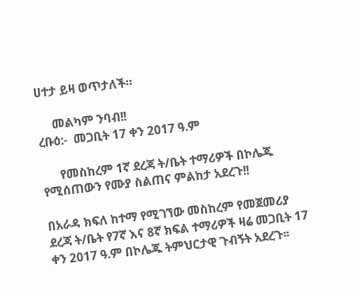ሀተታ ይዛ ወጥታለች።

     መልካም ንባብ!!
ረቡዕ:-  መጋቢት 17 ቀን 2017 ዓ.ም

      የመስከረም 1ኛ ደረጃ ት/ቤት ተማሪዎች በኮሌጁ የሚሰጠውን የሙያ ስልጠና ምልከታ አደረጉ!!

በአራዳ ክፍለ ከተማ የሚገኘው መስከረም የመጀመሪያ ደረጃ ት/ቤት የ7ኛ እና 8ኛ ክፍል ተማሪዎች ዛሬ መጋቢት 17 ቀን 2017 ዓ.ም በኮሌጁ ትምህርታዊ ጉብኝት አደረጉ፡፡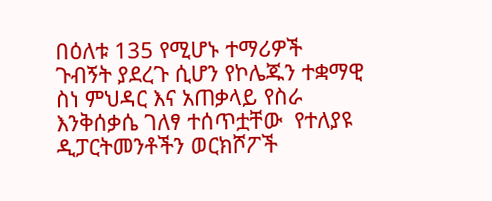በዕለቱ 135 የሚሆኑ ተማሪዎች ጉብኝት ያደረጉ ሲሆን የኮሌጁን ተቋማዊ ስነ ምህዳር እና አጠቃላይ የስራ እንቅሰቃሴ ገለፃ ተሰጥቷቸው  የተለያዩ ዲፓርትመንቶችን ወርክሾፖች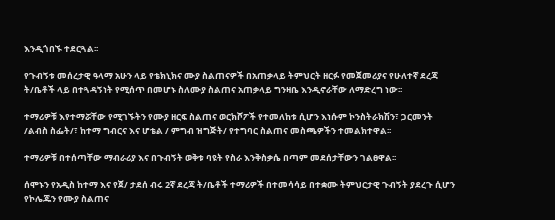እንዲጎበኙ ተደርጓል፡፡

የጉብኝቱ መሰረታዊ ዓላማ አሁን ላይ የቴክኒክና ሙያ ስልጠናዎች በአጠቃላይ ትምህርት ዘርፉ የመጀመሪያና የሁለተኛ ደረጃ ት/ቤቶች ላይ በተጓዳኝነት የሚሰጥ በመሆኑ ስለሙያ ስልጠና አጠቃላይ ግንዛቤ እንዲኖራቸው ለማድረግ ነው፡፡

ተማሪዎቹ እየተማሯቸው የሚገኙትን የሙያ ዘርፍ ስልጠና ወርክሾፖች የተመለከቱ ሲሆን እነሱም ኮንስትራክሽን፣ ጋርመንት /ልብስ ስፌት/፣ ከተማ ግብርና እና ሆቴል / ምግብ ዝግጅት/ የተግባር ስልጠና መስጫዎችን ተመልክተዋል፡፡

ተማሪዎቹ በተሰጣቸው ማብራሪያ እና በጉብኝት ወቅቱ ባዩት የስራ እንቅስቃሴ በጣም መደሰታቸውን ገልፀዋል፡፡

ሰሞኑን የአዲስ ከተማ እና የጀ/ ታደሰ ብሩ 2ኛ ደረጃ ት/ቤቶች ተማሪዎች በተመሳሳይ በተቋሙ ትምህርታዊ ጉብኝት ያደረጉ ሲሆን የኮሌጁን የሙያ ስልጠና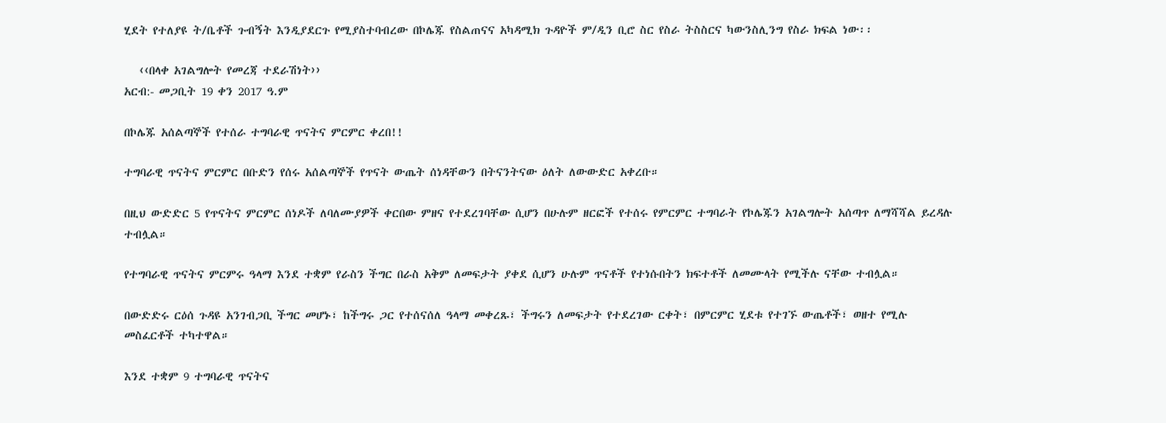ሂደት የተለያዩ ት/ቤቶች ጉብኝት እንዲያደርጉ የሚያስተባብረው በኮሌጁ የስልጠናና አካዳሚክ ጉዳዮች ም/ዲን ቢሮ ስር የስራ ትስስርና ካውንስሊንግ የስራ ክፍል ነው፡፡

   ‹‹በላቀ አገልግሎት የመረጃ ተደራሽነት››
አርብ:- መጋቢት 19 ቀን 2017 ዓ.ም

በኮሌጁ አሰልጣኞች የተሰራ ተግባራዊ ጥናትና ምርምር ቀረበ!!

ተግባራዊ ጥናትና ምርምር በቡድን የሰሩ አሰልጣኞች የጥናት ውጤት ሰነዳቸውን በትናንትናው ዕለት ለውውድር አቀረቡ።

በዚህ ውድድር 5 የጥናትና ምርምር ሰነዶች ለባለሙያዎች ቀርበው ምዘና የተደረገባቸው ሲሆን በሁሉም ዘርፎች የተሰሩ የምርምር ተግባራት የኮሌጁን አገልግሎት አሰጣጥ ለማሻሻል ይረዳሉ ተብሏል።

የተግባራዊ ጥናትና ምርምሩ ዓላማ እንደ ተቋም የራስን ችግር በራስ አቅም ለመፍታት ያቀደ ሲሆን ሁሉም ጥናቶች የተነሱበትን ክፍተቶች ለመሙላት የሚችሉ ናቸው ተብሏል።

በውድድሩ ርዕሰ ጉዳዩ አንገብጋቢ ችግር መሆኑ፣ ከችግሩ ጋር የተሰናሰለ ዓላማ መቀረጹ፣ ችግሩን ለመፍታት የተደረገው ርቀት፣ በምርምር ሂደቱ የተገኙ ውጤቶች፣ ወዘተ የሚሉ መስፈርቶች ተካተዋል።

እንደ ተቋም 9 ተግባራዊ ጥናትና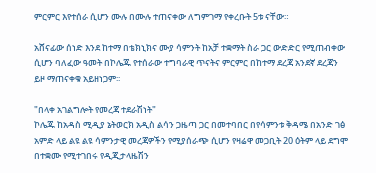ምርምር እየተሰራ ሲሆን ሙሉ በሙሉ ተጠናቀው ለግምገማ የቀረቡት 5ቱ ናቸው።

አሸናፊው ሰነድ እንደ ከተማ በቴክኒክና ሙያ ሳምንት ከአቻ ተቋማት ስራ ጋር ውድድር የሚጠብቀው ሲሆን ባለፈው ዓመት በኮሌጁ የተሰራው ተግባራዊ ጥናትና ምርምር በከተማ ደረጃ አንደኛ ደረጃን ይዞ ማጠናቀቁ አይዘነጋም፡፡

"በላቀ አገልግሎት የመረጃ ተደራሽነት"
ኮሌጁ ከአዳስ ሚዲያ ኔትወርክ አዲስ ልሳን ጋዜጣ ጋር በመተባበር በየሳምንቱ ቅዳሜ በአንድ ገፅ አምድ ላይ ልዩ ልዩ ሳምንታዊ መረጃዎችን የሚያሰራጭ ሲሆን የዛሬዋ መጋቢት 20 ዕትም ላይ ደግሞ በተቋሙ የሚተገበሩ የዲጂታላዜሽን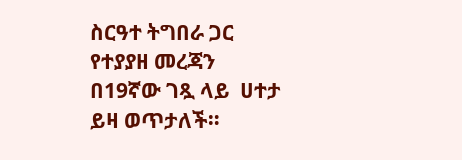ስርዓተ ትግበራ ጋር የተያያዘ መረጃን በ19ኛው ገጿ ላይ  ሀተታ ይዛ ወጥታለች።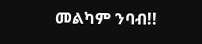መልካም ንባብ!!